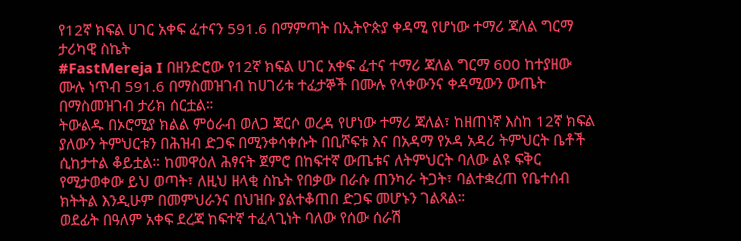የ12ኛ ክፍል ሀገር አቀፍ ፈተናን 591.6 በማምጣት በኢትዮጵያ ቀዳሚ የሆነው ተማሪ ጃለል ግርማ ታሪካዊ ስኬት
#FastMereja I በዘንድሮው የ12ኛ ክፍል ሀገር አቀፍ ፈተና ተማሪ ጃለል ግርማ 600 ከተያዘው ሙሉ ነጥብ 591.6 በማስመዝገብ ከሀገሪቱ ተፈታኞች በሙሉ የላቀውንና ቀዳሚውን ውጤት በማስመዝገብ ታሪክ ሰርቷል።
ትውልዱ በኦሮሚያ ክልል ምዕራብ ወለጋ ጃርሶ ወረዳ የሆነው ተማሪ ጃለል፣ ከዘጠነኛ እስከ 12ኛ ክፍል ያለውን ትምህርቱን በሕዝብ ድጋፍ በሚንቀሳቀሱት በቢሾፍቱ እና በአዳማ የኦዳ አዳሪ ትምህርት ቤቶች ሲከታተል ቆይቷል። ከመዋዕለ ሕፃናት ጀምሮ በከፍተኛ ውጤቱና ለትምህርት ባለው ልዩ ፍቅር የሚታወቀው ይህ ወጣት፣ ለዚህ ዘላቂ ስኬት የበቃው በራሱ ጠንካራ ትጋት፣ ባልተቋረጠ የቤተሰብ ክትትል እንዲሁም በመምህራንና በህዝቡ ያልተቆጠበ ድጋፍ መሆኑን ገልጻል።
ወደፊት በዓለም አቀፍ ደረጃ ከፍተኛ ተፈላጊነት ባለው የሰው ሰራሽ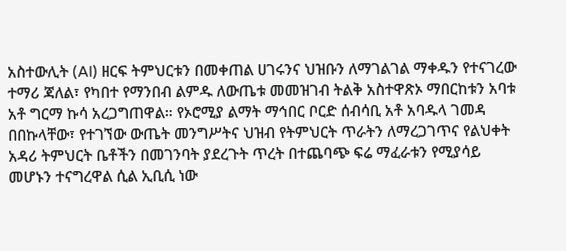አስተውሊት (AI) ዘርፍ ትምህርቱን በመቀጠል ሀገሩንና ህዝቡን ለማገልገል ማቀዱን የተናገረው ተማሪ ጃለል፣ የካበተ የማንበብ ልምዱ ለውጤቱ መመዝገብ ትልቅ አስተዋጽኦ ማበርከቱን አባቱ አቶ ግርማ ኩሳ አረጋግጠዋል። የኦሮሚያ ልማት ማኅበር ቦርድ ሰብሳቢ አቶ አባዱላ ገመዳ በበኩላቸው፣ የተገኘው ውጤት መንግሥትና ህዝብ የትምህርት ጥራትን ለማረጋገጥና የልህቀት አዳሪ ትምህርት ቤቶችን በመገንባት ያደረጉት ጥረት በተጨባጭ ፍሬ ማፈራቱን የሚያሳይ መሆኑን ተናግረዋል ሲል ኢቢሲ ነው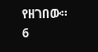የዘገበው።
6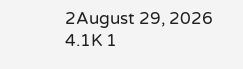2August 29, 2026 4.1K 1